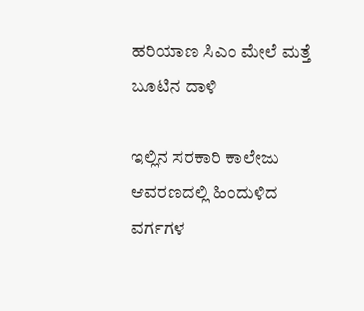ಹರಿಯಾಣ ಸಿಎಂ ಮೇಲೆ ಮತ್ತೆ ಬೂಟಿನ ದಾಳಿ

ಇಲ್ಲಿನ ಸರಕಾರಿ ಕಾಲೇಜು ಆವರಣದಲ್ಲಿ ಹಿಂದುಳಿದ ವರ್ಗಗಳ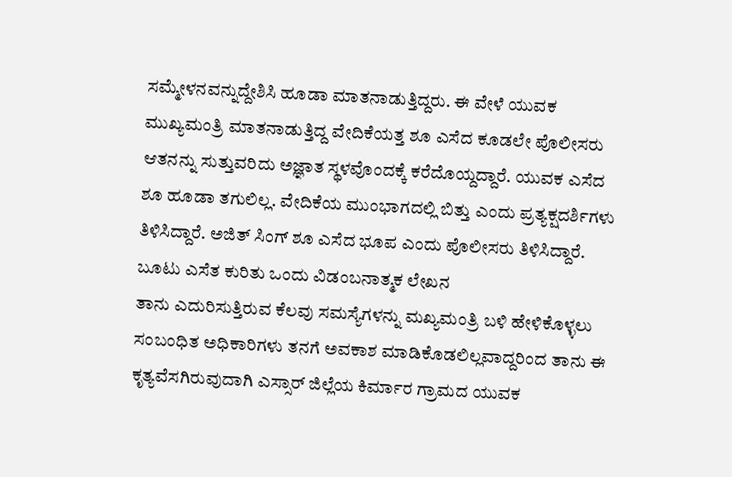ಸಮ್ಮೇಳನವನ್ನುದ್ದೇಶಿಸಿ ಹೂಡಾ ಮಾತನಾಡುತ್ತಿದ್ದರು. ಈ ವೇಳೆ ಯುವಕ ಮುಖ್ಯಮಂತ್ರಿ ಮಾತನಾಡುತ್ತಿದ್ದ ವೇದಿಕೆಯತ್ತ ಶೂ ಎಸೆದ ಕೂಡಲೇ ಪೊಲೀಸರು ಆತನನ್ನು ಸುತ್ತುವರಿದು ಅಜ್ಞಾತ ಸ್ಥಳವೊಂದಕ್ಕೆ ಕರೆದೊಯ್ದದ್ದಾರೆ. ಯುವಕ ಎಸೆದ ಶೂ ಹೂಡಾ ತಗುಲಿಲ್ಲ. ವೇದಿಕೆಯ ಮುಂಭಾಗದಲ್ಲಿ ಬಿತ್ತು ಎಂದು ಪ್ರತ್ಯಕ್ಷದರ್ಶಿಗಳು ತಿಳಿಸಿದ್ದಾರೆ. ಅಜಿತ್ ಸಿಂಗ್ ಶೂ ಎಸೆದ ಭೂಪ ಎಂದು ಪೊಲೀಸರು ತಿಳಿಸಿದ್ದಾರೆ.
ಬೂಟು ಎಸೆತ ಕುರಿತು ಒಂದು ವಿಡಂಬನಾತ್ಮಕ ಲೇಖನ
ತಾನು ಎದುರಿಸುತ್ತಿರುವ ಕೆಲವು ಸಮಸ್ಯೆಗಳನ್ನು ಮಖ್ಯಮಂತ್ರಿ ಬಳಿ ಹೇಳಿಕೊಳ್ಳಲು ಸಂಬಂಧಿತ ಅಧಿಕಾರಿಗಳು ತನಗೆ ಅವಕಾಶ ಮಾಡಿಕೊಡಲಿಲ್ಲವಾದ್ದರಿಂದ ತಾನು ಈ ಕೃತ್ಯವೆಸಗಿರುವುದಾಗಿ ಎಸ್ಸಾರ್ ಜಿಲ್ಲೆಯ ಕಿರ್ಮಾರ ಗ್ರಾಮದ ಯುವಕ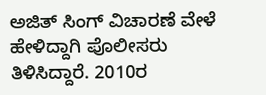ಅಜಿತ್ ಸಿಂಗ್ ವಿಚಾರಣೆ ವೇಳೆ ಹೇಳಿದ್ದಾಗಿ ಪೊಲೀಸರು ತಿಳಿಸಿದ್ದಾರೆ. 2010ರ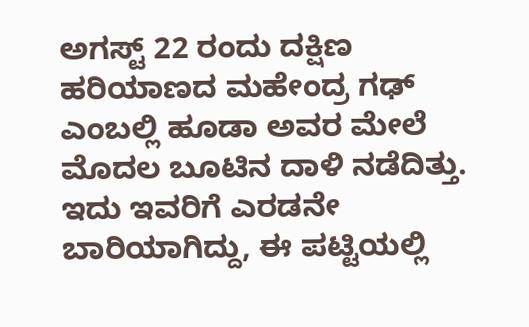ಅಗಸ್ಟ್ 22 ರಂದು ದಕ್ಷಿಣ ಹರಿಯಾಣದ ಮಹೇಂದ್ರ ಗಢ್ ಎಂಬಲ್ಲಿ ಹೂಡಾ ಅವರ ಮೇಲೆ ಮೊದಲ ಬೂಟಿನ ದಾಳಿ ನಡೆದಿತ್ತು. ಇದು ಇವರಿಗೆ ಎರಡನೇ ಬಾರಿಯಾಗಿದ್ದು, ಈ ಪಟ್ಟಿಯಲ್ಲಿ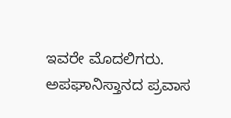ಇವರೇ ಮೊದಲಿಗರು.
ಅಪಘಾನಿಸ್ತಾನದ ಪ್ರವಾಸ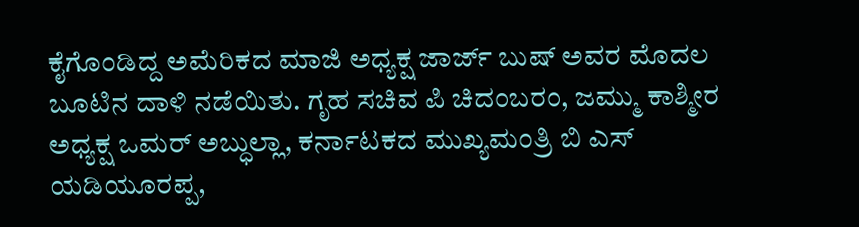ಕೈಗೊಂಡಿದ್ದ ಅಮೆರಿಕದ ಮಾಜಿ ಅಧ್ಯಕ್ಷ ಜಾರ್ಜ್ ಬುಷ್ ಅವರ ಮೊದಲ ಬೂಟಿನ ದಾಳಿ ನಡೆಯಿತು. ಗೃಹ ಸಚಿವ ಪಿ ಚಿದಂಬರಂ, ಜಮ್ಮು ಕಾಶ್ಮೀರ ಅಧ್ಯಕ್ಷ ಒಮರ್ ಅಬ್ಧುಲ್ಲಾ, ಕರ್ನಾಟಕದ ಮುಖ್ಯಮಂತ್ರಿ ಬಿ ಎಸ್ ಯಡಿಯೂರಪ್ಪ,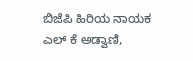ಬಿಜೆಪಿ ಹಿರಿಯ ನಾಯಕ ಎಲ್ ಕೆ ಅಡ್ವಾಣಿ,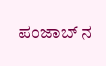ಪಂಜಾಬ್ ನ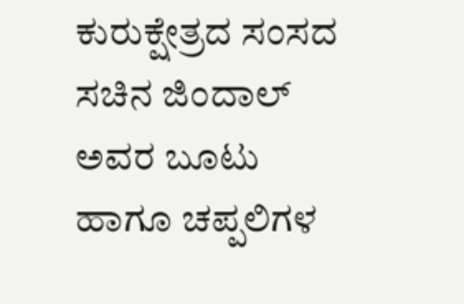ಕುರುಕ್ಷೇತ್ರದ ಸಂಸದ ಸಚಿನ ಜಿಂದಾಲ್ ಅವರ ಬೂಟು ಹಾಗೂ ಚಪ್ಪಲಿಗಳ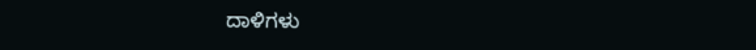ದಾಳಿಗಳು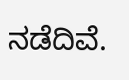ನಡೆದಿವೆ.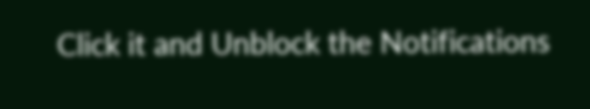Click it and Unblock the Notifications